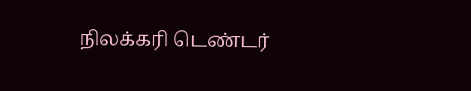நிலக்கரி டெண்டர்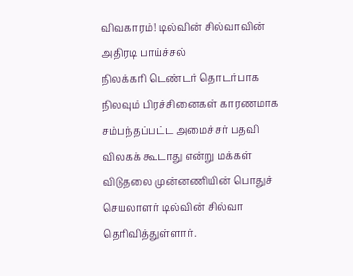விவகாரம்! டில்வின் சில்வாவின் அதிரடி பாய்ச்சல்
நிலக்கரி டெண்டர் தொடர்பாக நிலவும் பிரச்சினைகள் காரணமாக சம்பந்தப்பட்ட அமைச்சர் பதவி விலகக் கூடாது என்று மக்கள் விடுதலை முன்னணியின் பொதுச் செயலாளர் டில்வின் சில்வா தெரிவித்துள்ளார்.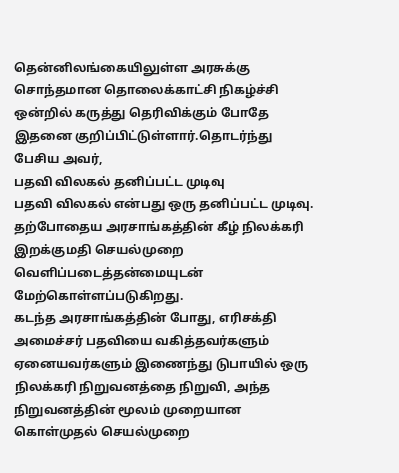தென்னிலங்கையிலுள்ள அரசுக்கு சொந்தமான தொலைக்காட்சி நிகழ்ச்சி ஒன்றில் கருத்து தெரிவிக்கும் போதே இதனை குறிப்பிட்டுள்ளார்.தொடர்ந்து பேசிய அவர்,
பதவி விலகல் தனிப்பட்ட முடிவு
பதவி விலகல் என்பது ஒரு தனிப்பட்ட முடிவு. தற்போதைய அரசாங்கத்தின் கீழ் நிலக்கரி இறக்குமதி செயல்முறை வெளிப்படைத்தன்மையுடன் மேற்கொள்ளப்படுகிறது.
கடந்த அரசாங்கத்தின் போது, எரிசக்தி அமைச்சர் பதவியை வகித்தவர்களும் ஏனையவர்களும் இணைந்து டுபாயில் ஒரு நிலக்கரி நிறுவனத்தை நிறுவி, அந்த நிறுவனத்தின் மூலம் முறையான கொள்முதல் செயல்முறை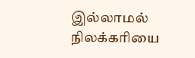இல்லாமல் நிலக்கரியை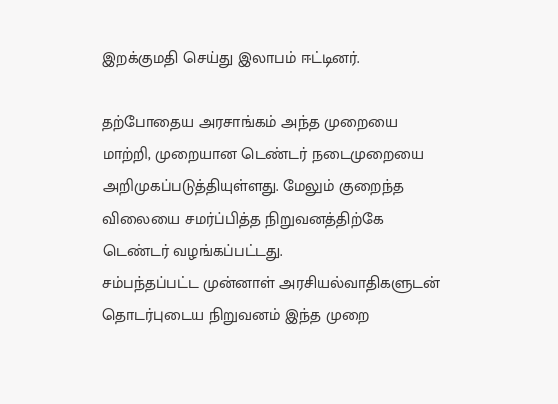இறக்குமதி செய்து இலாபம் ஈட்டினர்.

தற்போதைய அரசாங்கம் அந்த முறையை மாற்றி, முறையான டெண்டர் நடைமுறையை அறிமுகப்படுத்தியுள்ளது. மேலும் குறைந்த விலையை சமர்ப்பித்த நிறுவனத்திற்கே டெண்டர் வழங்கப்பட்டது.
சம்பந்தப்பட்ட முன்னாள் அரசியல்வாதிகளுடன் தொடர்புடைய நிறுவனம் இந்த முறை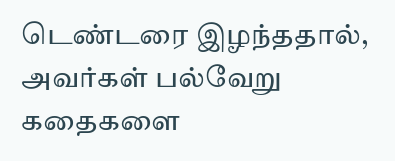டெண்டரை இழந்ததால், அவர்கள் பல்வேறு கதைகளை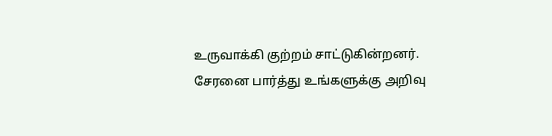உருவாக்கி குற்றம் சாட்டுகின்றனர்.
சேரனை பார்த்து உங்களுக்கு அறிவு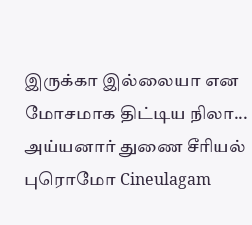இருக்கா இல்லையா என மோசமாக திட்டிய நிலா... அய்யனார் துணை சீரியல் புரொமோ Cineulagam